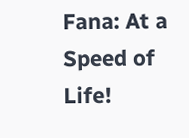Fana: At a Speed of Life!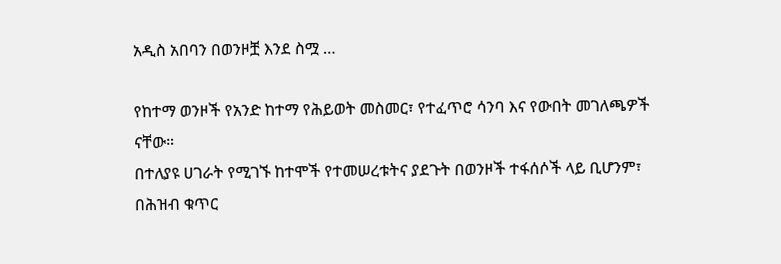አዲስ አበባን በወንዞቿ እንደ ስሟ …

የከተማ ወንዞች የአንድ ከተማ የሕይወት መስመር፣ የተፈጥሮ ሳንባ እና የውበት መገለጫዎች ናቸው።
በተለያዩ ሀገራት የሚገኙ ከተሞች የተመሠረቱትና ያደጉት በወንዞች ተፋሰሶች ላይ ቢሆንም፣ በሕዝብ ቁጥር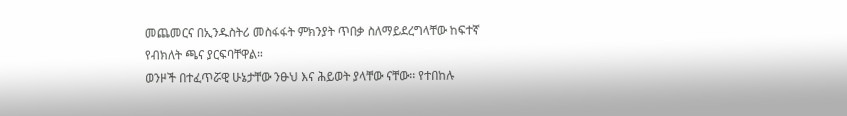መጨመርና በኢንዱስትሪ መስፋፋት ምክንያት ጥበቃ ስለማይደረግላቸው ከፍተኛ የብክለት ጫና ያርፍባቸዋል።
ወንዞች በተፈጥሯዊ ሁኔታቸው ንፁህ እና ሕይወት ያላቸው ናቸው፡፡ የተበከሉ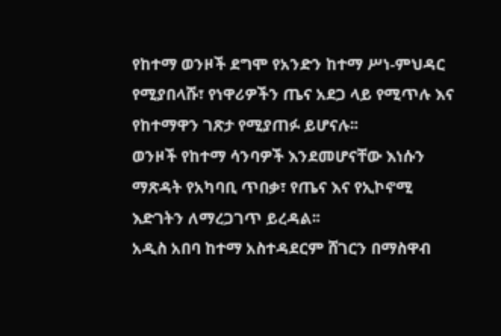የከተማ ወንዞች ደግሞ የአንድን ከተማ ሥነ-ምህዳር የሚያበላሹ፣ የነዋሪዎችን ጤና አደጋ ላይ የሚጥሉ እና የከተማዋን ገጽታ የሚያጠፉ ይሆናሉ፡፡
ወንዞች የከተማ ሳንባዎች እንደመሆናቸው እነሱን ማጽዳት የአካባቢ ጥበቃ፣ የጤና እና የኢኮኖሚ እድገትን ለማረጋገጥ ይረዳል፡፡
አዲስ አበባ ከተማ አስተዳደርም ሸገርን በማስዋብ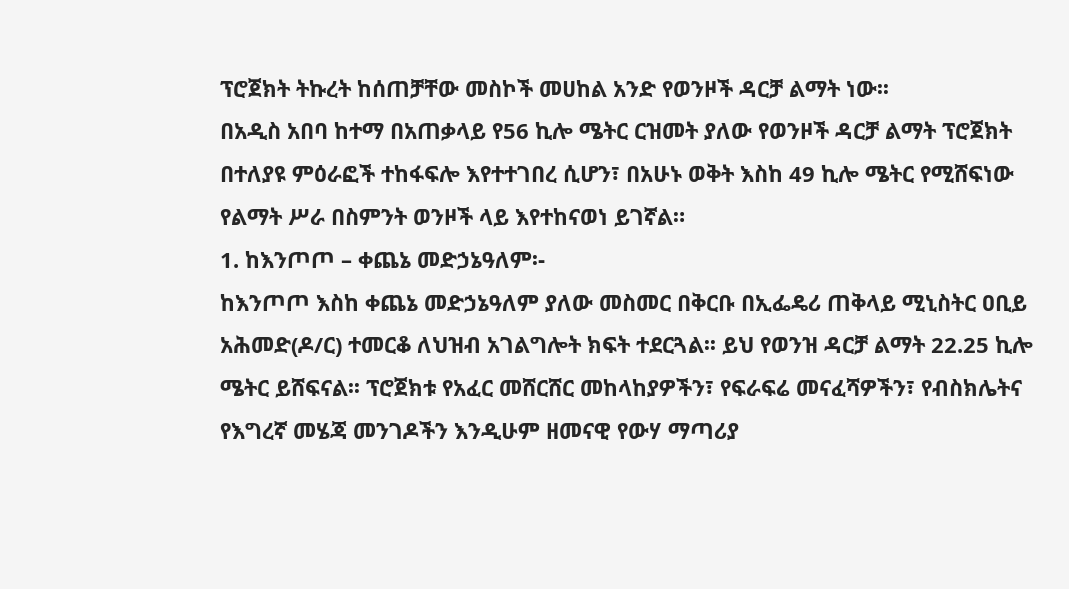ፕሮጀክት ትኩረት ከሰጠቻቸው መስኮች መሀከል አንድ የወንዞች ዳርቻ ልማት ነው፡፡
በአዲስ አበባ ከተማ በአጠቃላይ የ56 ኪሎ ሜትር ርዝመት ያለው የወንዞች ዳርቻ ልማት ፕሮጀክት በተለያዩ ምዕራፎች ተከፋፍሎ እየተተገበረ ሲሆን፣ በአሁኑ ወቅት እስከ 49 ኪሎ ሜትር የሚሸፍነው የልማት ሥራ በስምንት ወንዞች ላይ እየተከናወነ ይገኛል።
1. ከእንጦጦ – ቀጨኔ መድኃኔዓለም፡-
ከእንጦጦ እስከ ቀጨኔ መድኃኔዓለም ያለው መስመር በቅርቡ በኢፌዴሪ ጠቅላይ ሚኒስትር ዐቢይ አሕመድ(ዶ/ር) ተመርቆ ለህዝብ አገልግሎት ክፍት ተደርጓል፡፡ ይህ የወንዝ ዳርቻ ልማት 22.25 ኪሎ ሜትር ይሸፍናል፡፡ ፕሮጀክቱ የአፈር መሸርሸር መከላከያዎችን፣ የፍራፍሬ መናፈሻዎችን፣ የብስክሌትና የእግረኛ መሄጃ መንገዶችን እንዲሁም ዘመናዊ የውሃ ማጣሪያ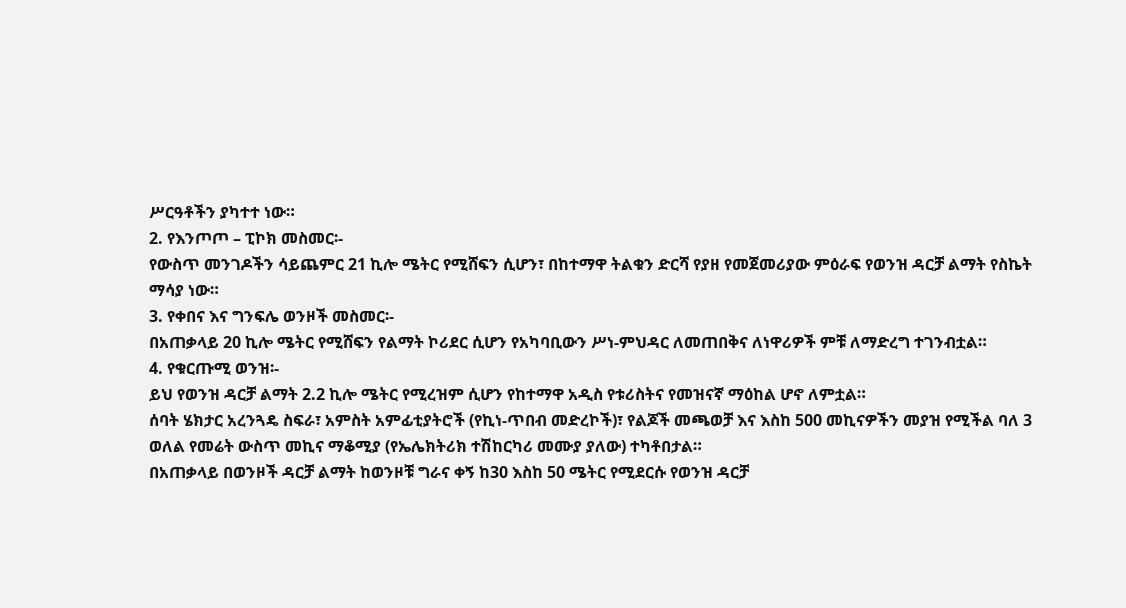ሥርዓቶችን ያካተተ ነው።
2. የእንጦጦ – ፒኮክ መስመር፡-
የውስጥ መንገዶችን ሳይጨምር 21 ኪሎ ሜትር የሚሸፍን ሲሆን፣ በከተማዋ ትልቁን ድርሻ የያዘ የመጀመሪያው ምዕራፍ የወንዝ ዳርቻ ልማት የስኬት ማሳያ ነው።
3. የቀበና እና ግንፍሌ ወንዞች መስመር፡-
በአጠቃላይ 20 ኪሎ ሜትር የሚሸፍን የልማት ኮሪደር ሲሆን የአካባቢውን ሥነ-ምህዳር ለመጠበቅና ለነዋሪዎች ምቹ ለማድረግ ተገንብቷል።
4. የቁርጡሚ ወንዝ፡-
ይህ የወንዝ ዳርቻ ልማት 2.2 ኪሎ ሜትር የሚረዝም ሲሆን የከተማዋ አዲስ የቱሪስትና የመዝናኛ ማዕከል ሆኖ ለምቷል።
ሰባት ሄክታር አረንጓዴ ስፍራ፣ አምስት አምፊቲያትሮች (የኪነ-ጥበብ መድረኮች)፣ የልጆች መጫወቻ እና እስከ 500 መኪናዎችን መያዝ የሚችል ባለ 3 ወለል የመሬት ውስጥ መኪና ማቆሚያ (የኤሌክትሪክ ተሽከርካሪ መሙያ ያለው) ተካቶበታል።
በአጠቃላይ በወንዞች ዳርቻ ልማት ከወንዞቹ ግራና ቀኝ ከ30 እስከ 50 ሜትር የሚደርሱ የወንዝ ዳርቻ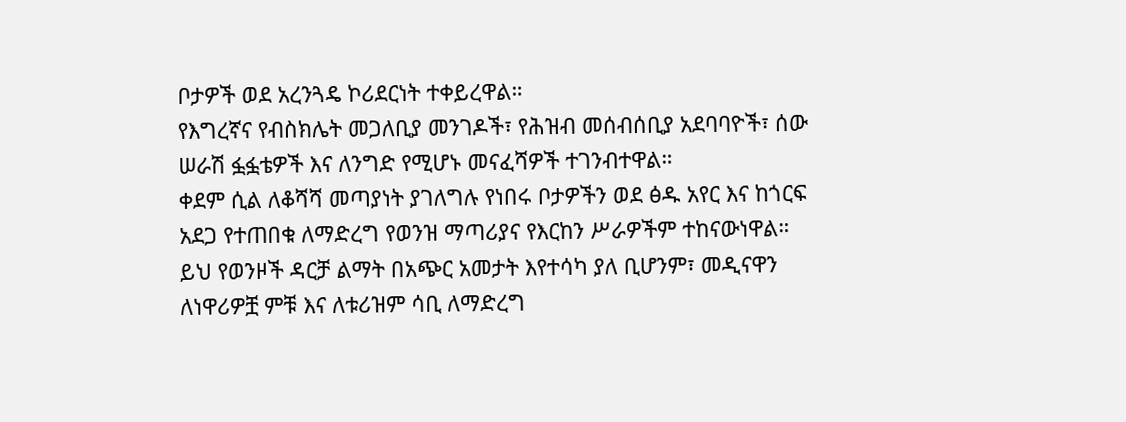ቦታዎች ወደ አረንጓዴ ኮሪደርነት ተቀይረዋል።
የእግረኛና የብስክሌት መጋለቢያ መንገዶች፣ የሕዝብ መሰብሰቢያ አደባባዮች፣ ሰው ሠራሽ ፏፏቴዎች እና ለንግድ የሚሆኑ መናፈሻዎች ተገንብተዋል።
ቀደም ሲል ለቆሻሻ መጣያነት ያገለግሉ የነበሩ ቦታዎችን ወደ ፅዱ አየር እና ከጎርፍ አደጋ የተጠበቁ ለማድረግ የወንዝ ማጣሪያና የእርከን ሥራዎችም ተከናውነዋል።
ይህ የወንዞች ዳርቻ ልማት በአጭር አመታት እየተሳካ ያለ ቢሆንም፣ መዲናዋን ለነዋሪዎቿ ምቹ እና ለቱሪዝም ሳቢ ለማድረግ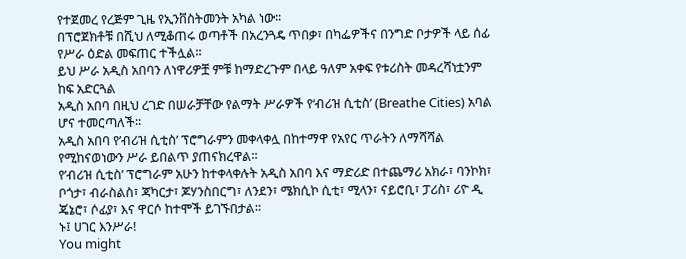የተጀመረ የረጅም ጊዜ የኢንቨስትመንት አካል ነው፡፡
በፕሮጀክቶቹ በሺህ ለሚቆጠሩ ወጣቶች በአረንጓዴ ጥበቃ፣ በካፌዎችና በንግድ ቦታዎች ላይ ሰፊ የሥራ ዕድል መፍጠር ተችሏል።
ይህ ሥራ አዲስ አበባን ለነዋሪዎቿ ምቹ ከማድረጉም በላይ ዓለም አቀፍ የቱሪስት መዳረሻነቷንም ከፍ አድርጓል
አዲስ አበባ በዚህ ረገድ በሠራቻቸው የልማት ሥራዎች የ‘ብሪዝ ሲቲስ’ (Breathe Cities) አባል ሆና ተመርጣለች፡፡
አዲስ አበባ የ’ብሪዝ ሲቲስ’ ፕሮግራምን መቀላቀሏ በከተማዋ የአየር ጥራትን ለማሻሻል የሚከናወነውን ሥራ ይበልጥ ያጠናክረዋል።
የ’ብሪዝ ሲቲስ’ ፕሮግራም አሁን ከተቀላቀሉት አዲስ አበባ እና ማድሪድ በተጨማሪ አክራ፣ ባንኮክ፣ ቦጎታ፣ ብራስልስ፣ ጃካርታ፣ ጆሃንስበርግ፣ ለንደን፣ ሜክሲኮ ሲቲ፣ ሚላን፣ ናይሮቢ፣ ፓሪስ፣ ሪዮ ዲ ጄኔሮ፣ ሶፊያ፣ እና ዋርሶ ከተሞች ይገኙበታል።
ኑ፤ ሀገር እንሥራ!
You might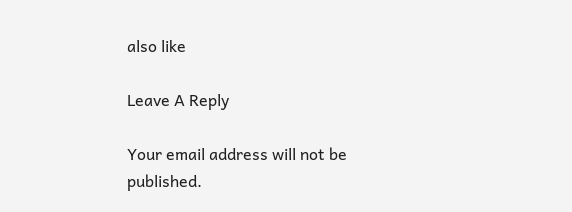also like

Leave A Reply

Your email address will not be published.